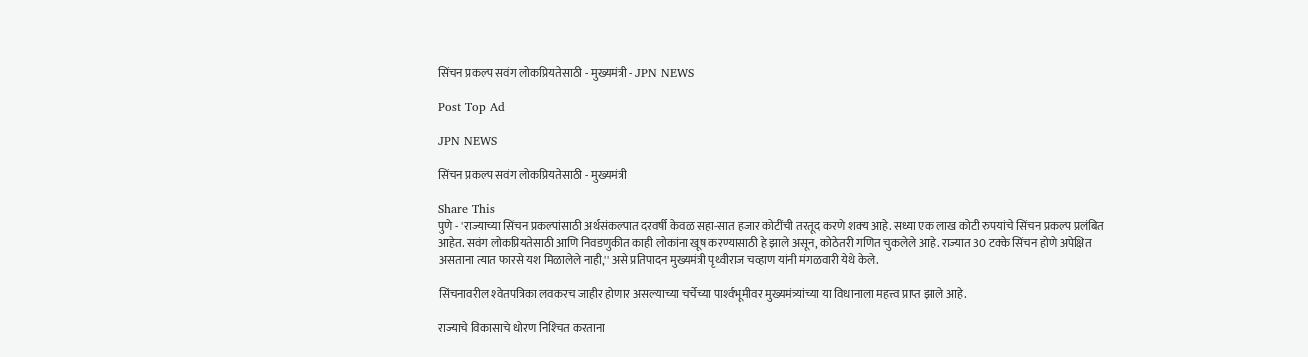सिंचन प्रकल्प सवंग लोकप्रियतेसाठी - मुख्यमंत्री - JPN NEWS

Post Top Ad

JPN NEWS

सिंचन प्रकल्प सवंग लोकप्रियतेसाठी - मुख्यमंत्री

Share This
पुणे - 'राज्याच्या सिंचन प्रकल्पांसाठी अर्थसंकल्पात दरवर्षी केवळ सहा-सात हजार कोटींची तरतूद करणे शक्‍य आहे. सध्या एक लाख कोटी रुपयांचे सिंचन प्रकल्प प्रलंबित आहेत. सवंग लोकप्रियतेसाठी आणि निवडणुकीत काही लोकांना खूष करण्यासाठी हे झाले असून, कोठेतरी गणित चुकलेले आहे. राज्यात 30 टक्‍के सिंचन होणे अपेक्षित असताना त्यात फारसे यश मिळालेले नाही,'' असे प्रतिपादन मुख्यमंत्री पृथ्वीराज चव्हाण यांनी मंगळवारी येथे केले.

सिंचनावरील श्‍वेतपत्रिका लवकरच जाहीर होणार असल्याच्या चर्चेच्या पार्श्‍वभूमीवर मुख्यमंत्र्यांच्या या विधानाला महत्त्व प्राप्त झाले आहे.

राज्याचे विकासाचे धोरण निश्‍चित करताना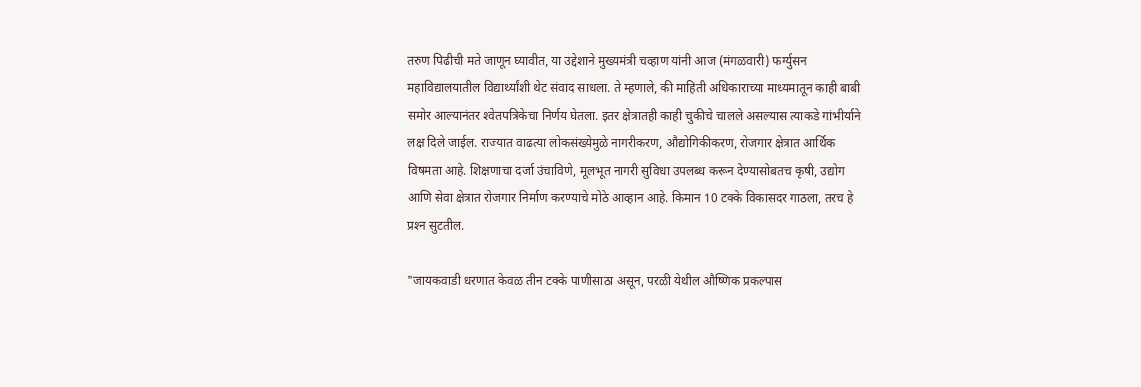तरुण पिढीची मते जाणून घ्यावीत, या उद्देशाने मुख्यमंत्री चव्हाण यांनी आज (मंगळवारी) फर्ग्युसन महाविद्यालयातील विद्यार्थ्यांशी थेट संवाद साधला. ते म्हणाले, की माहिती अधिकाराच्या माध्यमातून काही बाबी समोर आल्यानंतर श्‍वेतपत्रिकेचा निर्णय घेतला. इतर क्षेत्रातही काही चुकीचे चालले असल्यास त्याकडे गांभीर्याने लक्ष दिले जाईल. राज्यात वाढत्या लोकसंख्येमुळे नागरीकरण, औद्योगिकीकरण, रोजगार क्षेत्रात आर्थिक विषमता आहे. शिक्षणाचा दर्जा उंचाविणे, मूलभूत नागरी सुविधा उपलब्ध करून देण्यासोबतच कृषी, उद्योग आणि सेवा क्षेत्रात रोजगार निर्माण करण्याचे मोठे आव्हान आहे. किमान 10 टक्‍के विकासदर गाठला, तरच हे प्रश्‍न सुटतील.

"जायकवाडी धरणात केवळ तीन टक्‍के पाणीसाठा असून, परळी येथील औष्णिक प्रकल्पास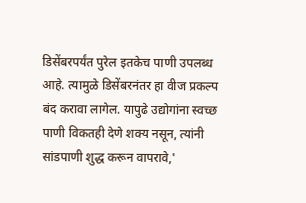डिसेंबरपर्यंत पुरेल इतकेच पाणी उपलब्ध आहे. त्यामुळे डिसेंबरनंतर हा वीज प्रकल्प बंद करावा लागेल. यापुढे उद्योगांना स्वच्छ पाणी विकतही देणे शक्‍य नसून, त्यांनी सांडपाणी शुद्ध करून वापरावे,'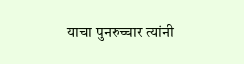याचा पुनरुच्चार त्यांनी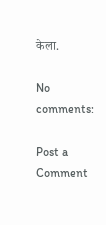केला.

No comments:

Post a Comment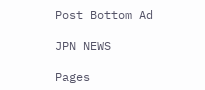Post Bottom Ad

JPN NEWS

Pages